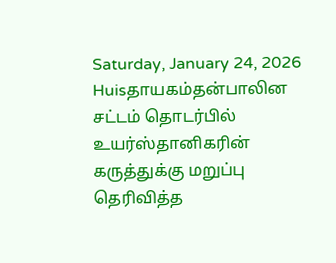Saturday, January 24, 2026
Huisதாயகம்தன்பாலின சட்டம் தொடர்பில் உயர்ஸ்தானிகரின் கருத்துக்கு மறுப்பு தெரிவித்த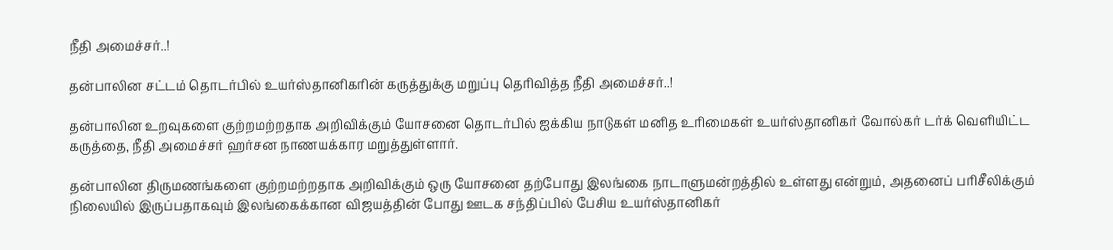நீதி அமைச்சர்..!

தன்பாலின சட்டம் தொடர்பில் உயர்ஸ்தானிகரின் கருத்துக்கு மறுப்பு தெரிவித்த நீதி அமைச்சர்..!

தன்பாலின உறவுகளை குற்றமற்றதாக அறிவிக்கும் யோசனை தொடர்பில் ஐக்கிய நாடுகள் மனித உரிமைகள் உயர்ஸ்தானிகர் வோல்கர் டர்க் வெளியிட்ட கருத்தை, நீதி அமைச்சர் ஹர்சன நாணயக்கார மறுத்துள்ளார்.

தன்பாலின திருமணங்களை குற்றமற்றதாக அறிவிக்கும் ஒரு யோசனை தற்போது இலங்கை நாடாளுமன்றத்தில் உள்ளது என்றும், அதனைப் பரிசீலிக்கும் நிலையில் இருப்பதாகவும் இலங்கைக்கான விஜயத்தின் போது ஊடக சந்திப்பில் பேசிய உயர்ஸ்தானிகர்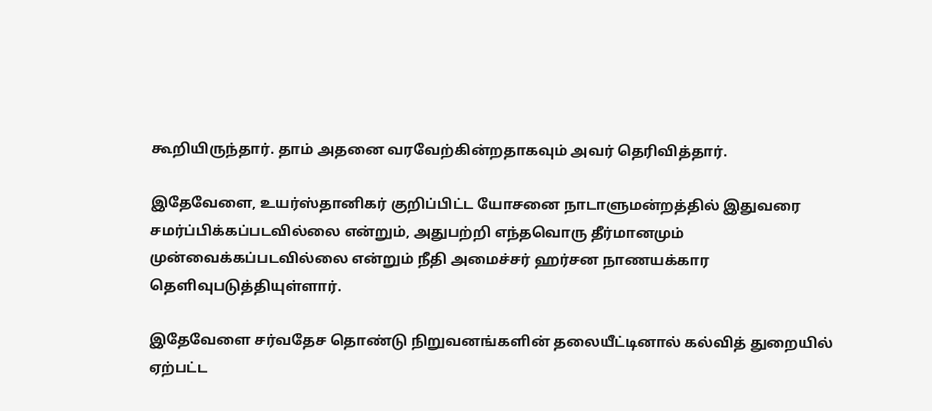கூறியிருந்தார். தாம் அதனை வரவேற்கின்றதாகவும் அவர் தெரிவித்தார்.

இதேவேளை, உயர்ஸ்தானிகர் குறிப்பிட்ட யோசனை நாடாளுமன்றத்தில் இதுவரை சமர்ப்பிக்கப்படவில்லை என்றும், அதுபற்றி எந்தவொரு தீர்மானமும் முன்வைக்கப்படவில்லை என்றும் நீதி அமைச்சர் ஹர்சன நாணயக்கார தெளிவுபடுத்தியுள்ளார்.

இதேவேளை சர்வதேச தொண்டு நிறுவனங்களின் தலையீட்டினால் கல்வித் துறையில் ஏற்பட்ட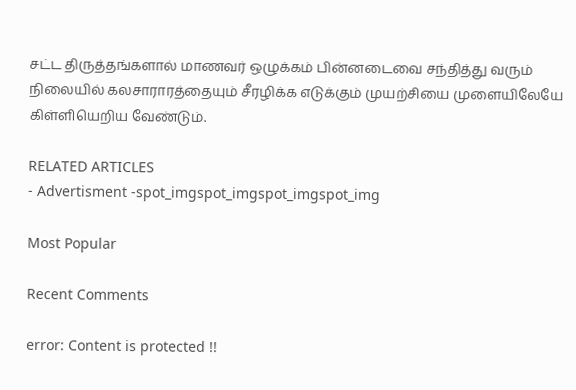சட்ட திருத்தங்களால் மாணவர் ஒழுக்கம் பின்னடைவை சந்தித்து வரும் நிலையில் கலசாராரத்தையும் சீரழிக்க எடுக்கும் முயற்சியை முளையிலேயே கிள்ளியெறிய வேண்டும்.

RELATED ARTICLES
- Advertisment -spot_imgspot_imgspot_imgspot_img

Most Popular

Recent Comments

error: Content is protected !!